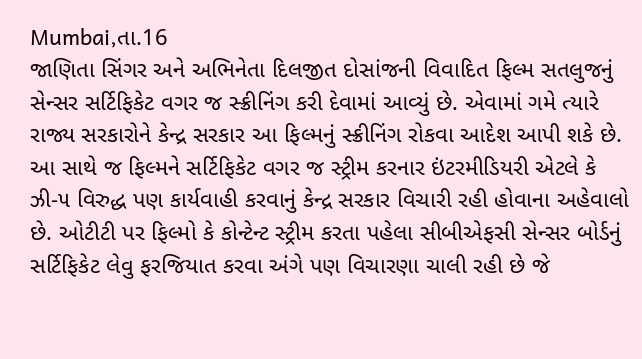Mumbai,તા.16
જાણિતા સિંગર અને અભિનેતા દિલજીત દોસાંજની વિવાદિત ફિલ્મ સતલુજનું સેન્સર સર્ટિફિકેટ વગર જ સ્ક્રીનિંગ કરી દેવામાં આવ્યું છે. એવામાં ગમે ત્યારે રાજ્ય સરકારોને કેન્દ્ર સરકાર આ ફિલ્મનું સ્ક્રીનિંગ રોકવા આદેશ આપી શકે છે. આ સાથે જ ફિલ્મને સર્ટિફિકેટ વગર જ સ્ટ્રીમ કરનાર ઇંટરમીડિયરી એટલે કે ઝી-૫ વિરુદ્ધ પણ કાર્યવાહી કરવાનું કેન્દ્ર સરકાર વિચારી રહી હોવાના અહેવાલો છે. ઓટીટી પર ફિલ્મો કે કોન્ટેન્ટ સ્ટ્રીમ કરતા પહેલા સીબીએફસી સેન્સર બોર્ડનું સર્ટિફિકેટ લેવુ ફરજિયાત કરવા અંગે પણ વિચારણા ચાલી રહી છે જે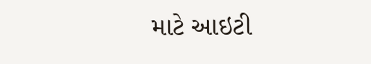માટે આઇટી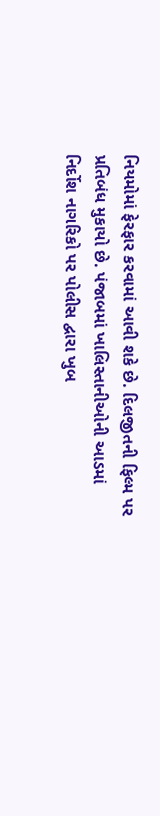નિયમોમાં ફેરફાર કરવામાં આવી શકે છે. દિલજીતની ફિલ્મ પર પ્રતિબંધ મુકાયો છે. પંજાબમાં ખાલિસ્તાનીઓની આડમાં નિર્દોશ નાગરિકો પર પોલીસ દ્વારા ખુબ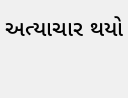અત્યાચાર થયો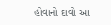હોવાનો દાવો આ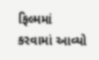ફિલ્મમાં કરવામાં આવ્યો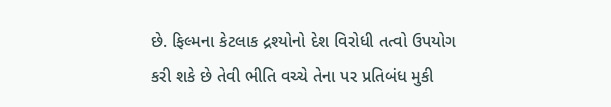છે. ફિલ્મના કેટલાક દ્રશ્યોનો દેશ વિરોધી તત્વો ઉપયોગ કરી શકે છે તેવી ભીતિ વચ્ચે તેના પર પ્રતિબંધ મુકી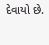દેવાયો છે.